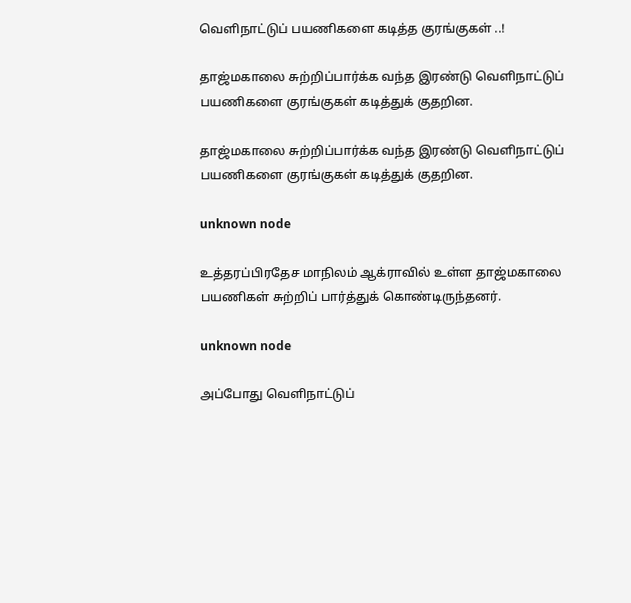வெளிநாட்டுப் பயணிகளை கடித்த குரங்குகள் ..!

தாஜ்மகாலை சுற்றிப்பார்க்க வந்த இரண்டு வெளிநாட்டுப் பயணிகளை குரங்குகள் கடித்துக் குதறின.

தாஜ்மகாலை சுற்றிப்பார்க்க வந்த இரண்டு வெளிநாட்டுப் பயணிகளை குரங்குகள் கடித்துக் குதறின.

unknown node

உத்தரப்பிரதேச மாநிலம் ஆக்ராவில் உள்ள தாஜ்மகாலை பயணிகள் சுற்றிப் பார்த்துக் கொண்டிருந்தனர்.

unknown node

அப்போது வெளிநாட்டுப்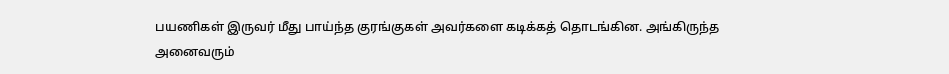பயணிகள் இருவர் மீது பாய்ந்த குரங்குகள் அவர்களை கடிக்கத் தொடங்கின. அங்கிருந்த அனைவரும்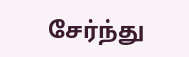சேர்ந்து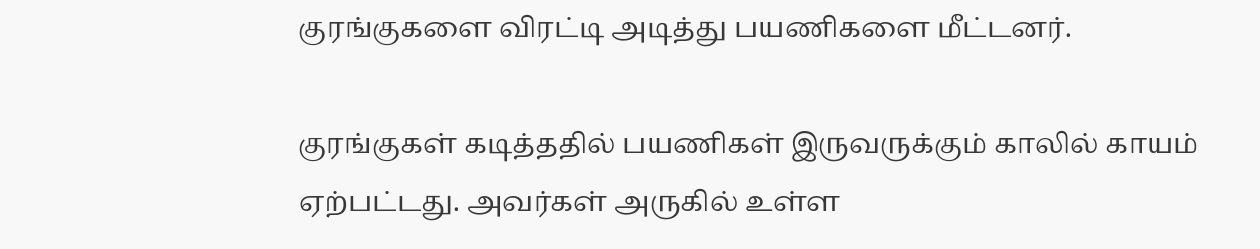குரங்குகளை விரட்டி அடித்து பயணிகளை மீட்டனர்.

குரங்குகள் கடித்ததில் பயணிகள் இருவருக்கும் காலில் காயம் ஏற்பட்டது. அவர்கள் அருகில் உள்ள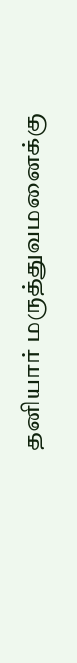தனியார் மருத்துவமனைக்கு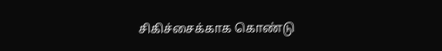சிகிச்சைக்காக கொண்டு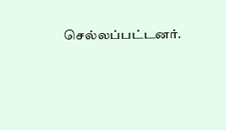செல்லப்பட்டனர்.